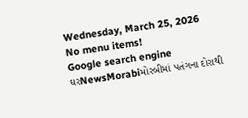Wednesday, March 25, 2026
No menu items!
Google search engine
ઘરNewsMorabiમોરબીમાં પતંગના દોરાથી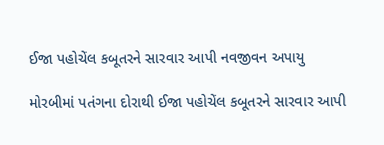ઈજા પહોચેંલ કબૂતરને સારવાર આપી નવજીવન અપાયુ

મોરબીમાં પતંગના દોરાથી ઈજા પહોચેંલ કબૂતરને સારવાર આપી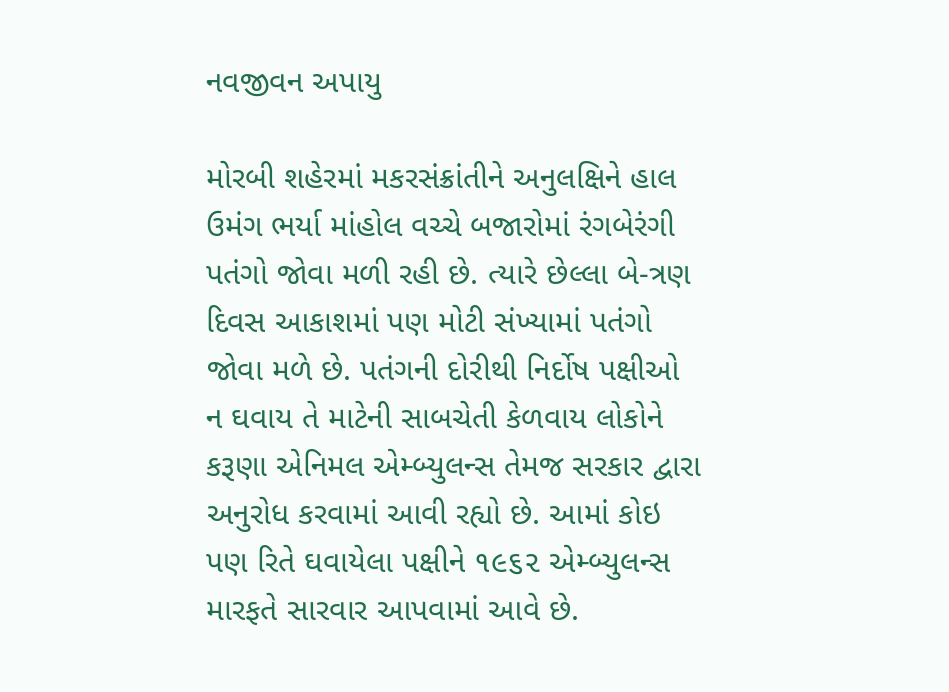નવજીવન અપાયુ

મોરબી શહેરમાં મકરસંક્રાંતીને અનુલક્ષિને હાલ ઉમંગ ભર્યા માંહોલ વચ્ચે બજારોમાં રંગબેરંગી પતંગો જોવા મળી રહી છે. ત્યારે છેલ્લા બે-ત્રણ દિવસ આકાશમાં પણ મોટી સંખ્યામાં પતંગો જોવા મળે છે. પતંગની દોરીથી નિર્દોષ પક્ષીઓ ન ઘવાય તે માટેની સાબચેતી કેળવાય લોકોને કરૂણા એનિમલ એમ્બ્યુલન્સ તેમજ સરકાર દ્વારા અનુરોધ કરવામાં આવી રહ્યો છે. આમાં કોઇ પણ રિતે ઘવાયેલા પક્ષીને ૧૯૬૨ એમ્બ્યુલન્સ મારફતે સારવાર આપવામાં આવે છે.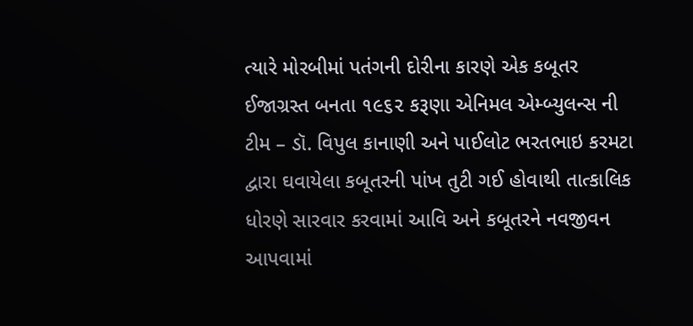ત્યારે મોરબીમાં પતંગની દોરીના કારણે એક કબૂતર ઈજાગ્રસ્ત બનતા ૧૯૬૨ કરૂણા એનિમલ એમ્બ્યુલન્સ ની ટીમ – ડૉ. વિપુલ કાનાણી અને પાઈલોટ ભરતભાઇ કરમટા દ્વારા ઘવાયેલા કબૂતરની પાંખ તુટી ગઈ હોવાથી તાત્કાલિક ધોરણે સારવાર કરવામાં આવિ અને કબૂતરને નવજીવન આપવામાં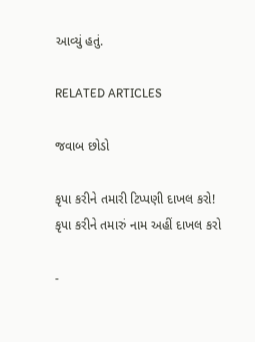આવ્યું હતું.

RELATED ARTICLES

જવાબ છોડો

કૃપા કરીને તમારી ટિપ્પણી દાખલ કરો!
કૃપા કરીને તમારું નામ અહીં દાખલ કરો

-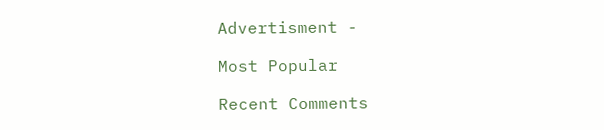Advertisment -

Most Popular

Recent Comments